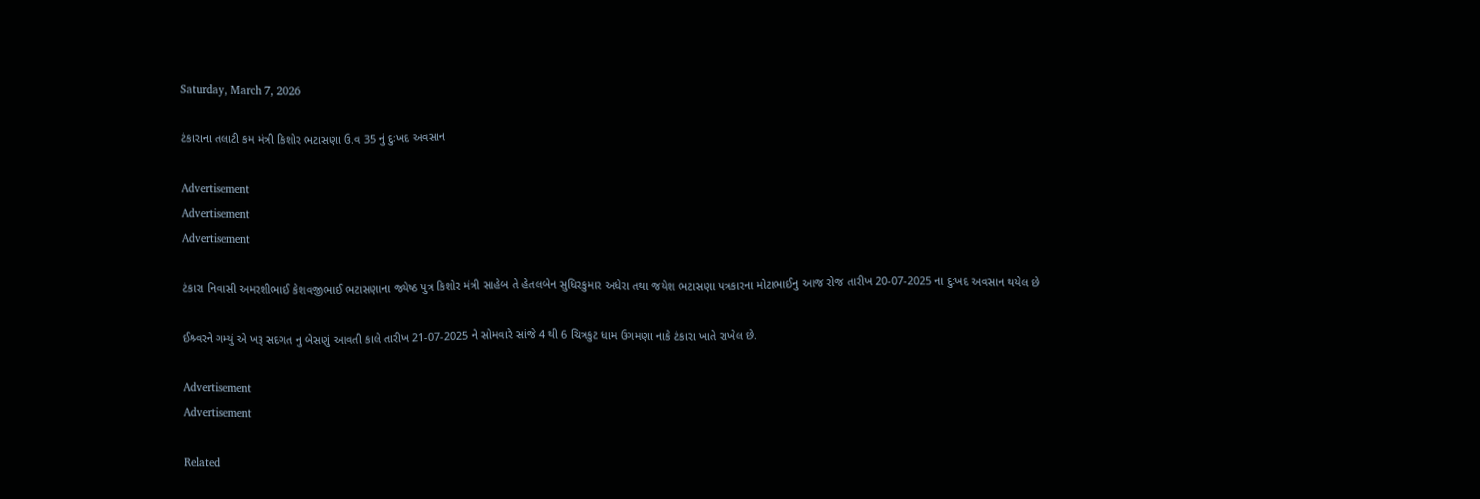Saturday, March 7, 2026

ટંકારાના તલાટી કમ મંત્રી કિશોર ભટાસણા ઉ.વ 35 નું દુઃખદ અવસાન

Advertisement
Advertisement
Advertisement

ટંકારા નિવાસી અમરશીભાઈ કેશવજીભાઈ ભટાસણાના જ્યેષ્ઠ પુત્ર કિશોર મંત્રી સાહેબ તે હેતલબેન સુધિરકુમાર અધેરા તથા જયેશ ભટાસણા પત્રકારના મોટાભાઈનુ આજ રોજ તારીખ 20-07-2025 ના દુઃખદ અવસાન થયેલ છે

ઈશ્ર્વરને ગમ્યું એ ખરૂ સદગત નુ બેસણું આવતી કાલે તારીખ 21-07-2025 ને સોમવારે સાંજે 4 થી 6 ચિત્રકુટ ધામ ઉગમણા નાકે ટંકારા ખાતે રાખેલ છે.

Advertisement
Advertisement

Related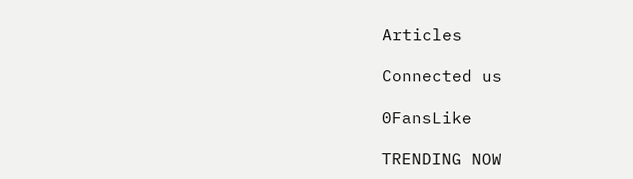Articles

Connected us

0FansLike

TRENDING NOW